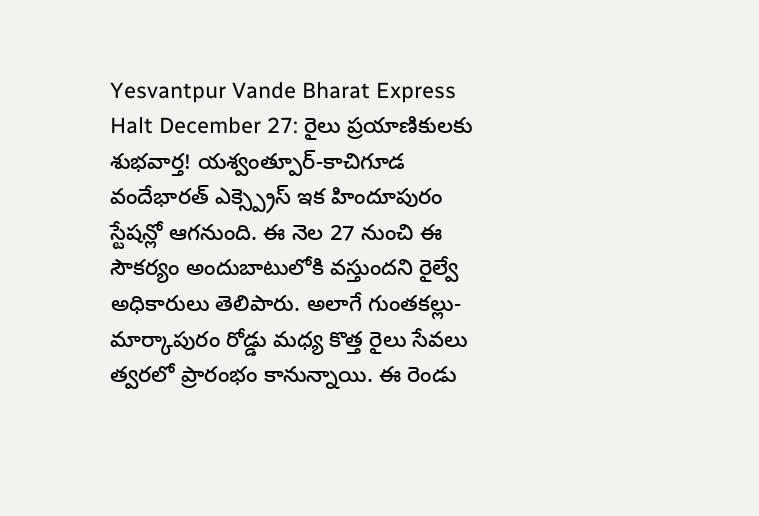Yesvantpur Vande Bharat Express Halt December 27: రైలు ప్రయాణికులకు శుభవార్త! యశ్వంత్పూర్-కాచిగూడ వందేభారత్ ఎక్స్ప్రెస్ ఇక హిందూపురం స్టేషన్లో ఆగనుంది. ఈ నెల 27 నుంచి ఈ సౌకర్యం అందుబాటులోకి వస్తుందని రైల్వే అధికారులు తెలిపారు. అలాగే గుంతకల్లు-మార్కాపురం రోడ్డు మధ్య కొత్త రైలు సేవలు త్వరలో ప్రారంభం కానున్నాయి. ఈ రెండు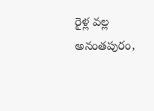రైళ్ల వల్ల అనంతపురం,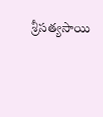శ్రీసత్యసాయి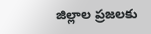జిల్లాల ప్రజలకు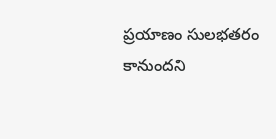ప్రయాణం సులభతరం కానుందని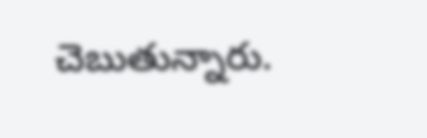చెబుతున్నారు.